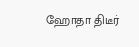ஹோதா திடீர்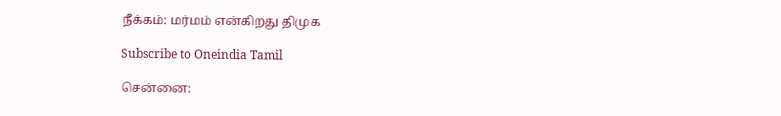நீக்கம்: மர்மம் என்கிறது திமுக

Subscribe to Oneindia Tamil

சென்னை: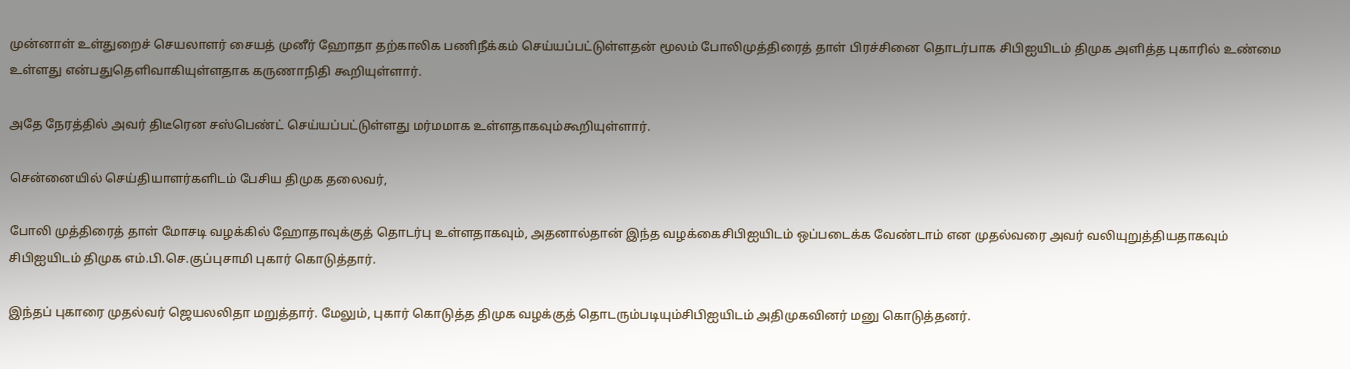முன்னாள் உள்துறைச் செயலாளர் சையத் முனீர் ஹோதா தற்காலிக பணிநீக்கம் செய்யப்பட்டுள்ளதன் மூலம் போலிமுத்திரைத் தாள் பிரச்சினை தொடர்பாக சிபிஐயிடம் திமுக அளித்த புகாரில் உண்மை உள்ளது என்பதுதெளிவாகியுள்ளதாக கருணாநிதி கூறியுள்ளார்.

அதே நேரத்தில் அவர் திடீரென சஸ்பெண்ட் செய்யப்பட்டுள்ளது மர்மமாக உள்ளதாகவும்கூறியுள்ளார்.

சென்னையில் செய்தியாளர்களிடம் பேசிய திமுக தலைவர்,

போலி முத்திரைத் தாள் மோசடி வழக்கில் ஹோதாவுக்குத் தொடர்பு உள்ளதாகவும், அதனால்தான் இந்த வழக்கைசிபிஐயிடம் ஒப்படைக்க வேண்டாம் என முதல்வரை அவர் வலியுறுத்தியதாகவும் சிபிஐயிடம் திமுக எம்.பி.செ.குப்புசாமி புகார் கொடுத்தார்.

இந்தப் புகாரை முதல்வர் ஜெயலலிதா மறுத்தார். மேலும், புகார் கொடுத்த திமுக வழக்குத் தொடரும்படியும்சிபிஐயிடம் அதிமுகவினர் மனு கொடுத்தனர்.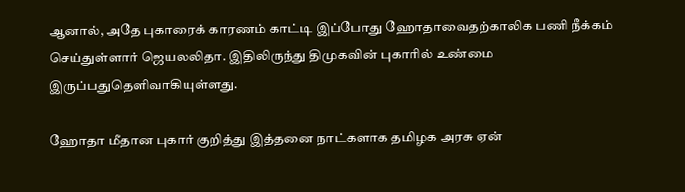ஆனால், அதே புகாரைக் காரணம் காட்டி இப்போது ஹோதாவைதற்காலிக பணி நீக்கம் செய்துள்ளார் ஜெயலலிதா. இதிலிருந்து திமுகவின் புகாரில் உண்மை இருப்பதுதெளிவாகியுள்ளது.

ஹோதா மீதான புகார் குறித்து இத்தனை நாட்களாக தமிழக அரசு ஏன்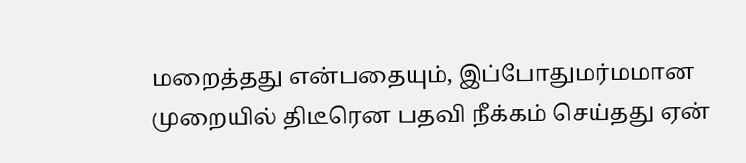மறைத்தது என்பதையும், இப்போதுமர்மமான முறையில் திடீரென பதவி நீக்கம் செய்தது ஏன்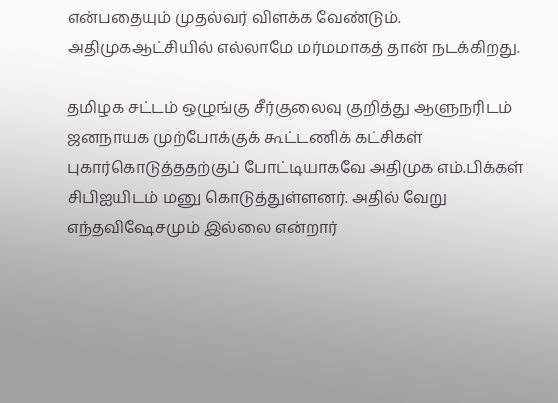என்பதையும் முதல்வர் விளக்க வேண்டும். அதிமுகஆட்சியில் எல்லாமே மர்மமாகத் தான் நடக்கிறது.

தமிழக சட்டம் ஒழுங்கு சீர்குலைவு குறித்து ஆளுநரிடம் ஜனநாயக முற்போக்குக் கூட்டணிக் கட்சிகள் புகார்கொடுத்ததற்குப் போட்டியாகவே அதிமுக எம்.பிக்கள் சிபிஐயிடம் மனு கொடுத்துள்ளனர். அதில் வேறு எந்தவிஷேசமும் இல்லை என்றார்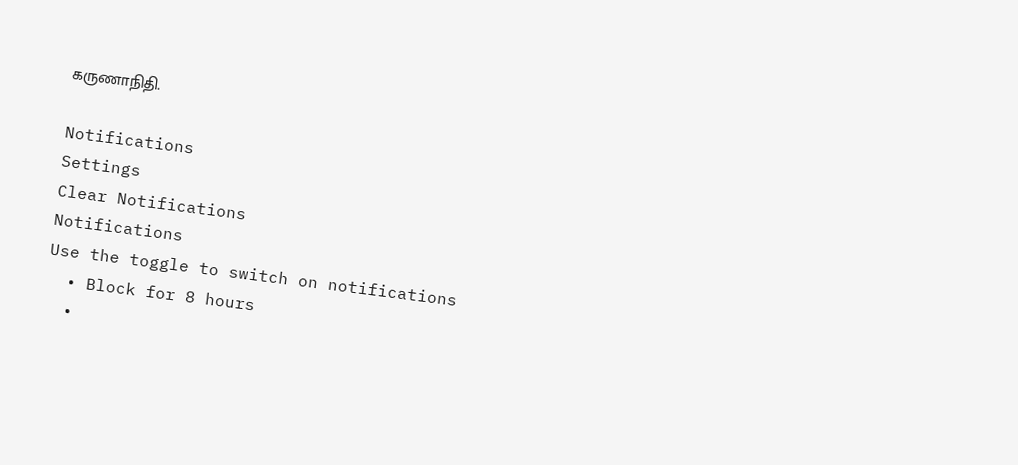கருணாநிதி.

Notifications
Settings
Clear Notifications
Notifications
Use the toggle to switch on notifications
  • Block for 8 hours
  •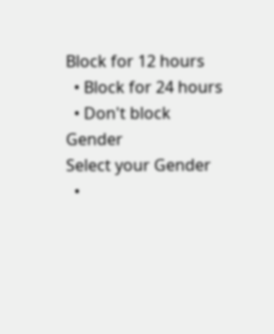Block for 12 hours
  • Block for 24 hours
  • Don't block
Gender
Select your Gender
  •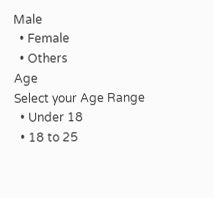Male
  • Female
  • Others
Age
Select your Age Range
  • Under 18
  • 18 to 25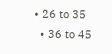• 26 to 35
  • 36 to 45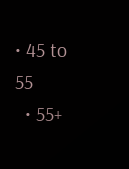• 45 to 55
  • 55+